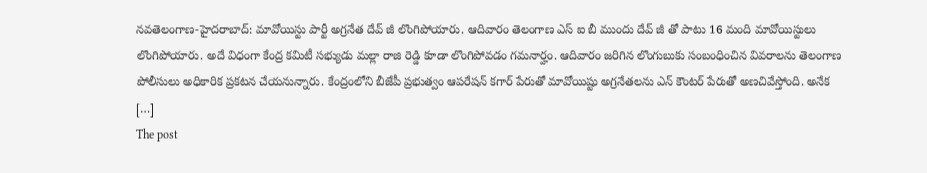నవతెలంగాణ-హైదరాబాద్: మావోయిస్టు పార్టీ అగ్రనేత దేవ్ జీ లొంగిపోయారు. ఆదివారం తెలంగాణ ఎస్ ఐ బీ ముందు దేవ్ జీ తో పాటు 16 మంది మావోయిస్టులు లొంగిపోయారు. అదే విధంగా కేంద్ర కమిటీ సభ్యుడు మల్లా రాజి రెడ్డి కూడా లొంగిపోవడం గమనార్హం. ఆదివారం జరిగిన లొంగుబుకు సంబంధించిన వివరాలను తెలంగాణ పోలీసులు అధికారిక ప్రకటన చేయనున్నారు. కేంద్రంలోని బీజేపీ ప్రభుత్వం ఆపరేషన్ కగార్ పేరుతో మావోయిష్టు అగ్రనేతలను ఎన్ కౌంటర్ పేరుతో అణచివేస్తోంది. అనేక […]
The post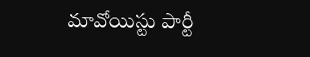మావోయిస్టు పార్టీ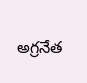అగ్రనేత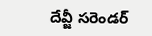దేవ్జీ సరెండర్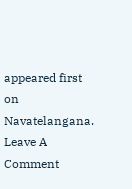appeared first on Navatelangana.
Leave A Comment